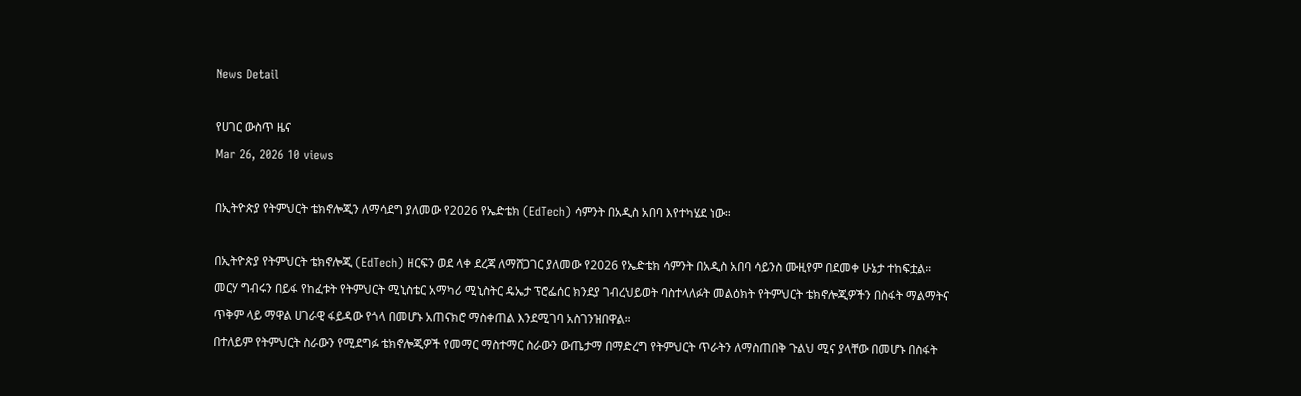News Detail

የሀገር ውስጥ ዜና
Mar 26, 2026 10 views

በኢትዮጵያ የትምህርት ቴክኖሎጂን ለማሳደግ ያለመው የ2026 የኤድቴክ (EdTech) ሳምንት በአዲስ አበባ እየተካሄደ ነው።

በኢትዮጵያ የትምህርት ቴክኖሎጂ (EdTech) ዘርፍን ወደ ላቀ ደረጃ ለማሸጋገር ያለመው የ2026 የኤድቴክ ሳምንት በአዲስ አበባ ሳይንስ ሙዚየም በደመቀ ሁኔታ ተከፍቷል።
መርሃ ግብሩን በይፋ የከፈቱት የትምህርት ሚኒስቴር አማካሪ ሚኒስትር ዴኤታ ፕሮፌሰር ክንደያ ገብረህይወት ባስተላለፉት መልዕክት የትምህርት ቴክኖሎጂዎችን በስፋት ማልማትና ጥቅም ላይ ማዋል ሀገራዊ ፋይዳው የጎላ በመሆኑ አጠናክሮ ማስቀጠል እንደሚገባ አስገንዝበዋል።
በተለይም የትምህርት ስራውን የሚደግፉ ቴክኖሎጂዎች የመማር ማስተማር ስራውን ውጤታማ በማድረግ የትምህርት ጥራትን ለማስጠበቅ ጉልህ ሚና ያላቸው በመሆኑ በስፋት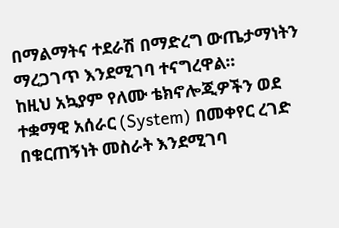በማልማትና ተደራሽ በማድረግ ውጤታማነትን ማረጋገጥ እንደሚገባ ተናግረዋል።
ከዚህ አኳያም የለሙ ቴክኖሎጂዎችን ወደ ተቋማዊ አሰራር (System) በመቀየር ረገድ በቁርጠኝነት መስራት እንደሚገባ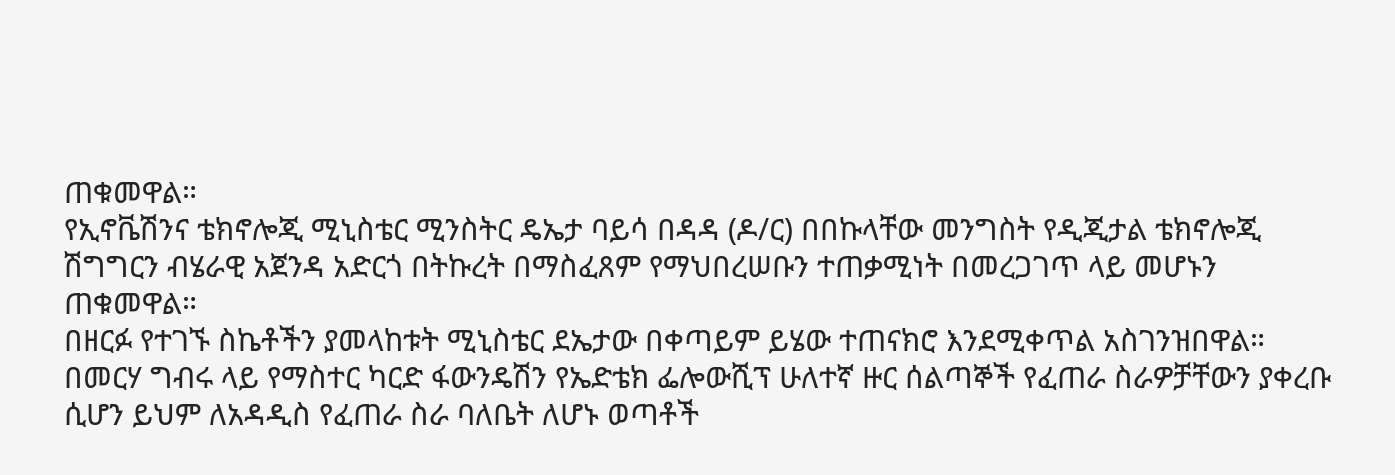ጠቁመዋል።
የኢኖቬሽንና ቴክኖሎጂ ሚኒስቴር ሚንስትር ዴኤታ ባይሳ በዳዳ (ዶ/ር) በበኩላቸው መንግስት የዲጂታል ቴክኖሎጂ ሽግግርን ብሄራዊ አጀንዳ አድርጎ በትኩረት በማስፈጸም የማህበረሠቡን ተጠቃሚነት በመረጋገጥ ላይ መሆኑን ጠቁመዋል።
በዘርፉ የተገኙ ስኬቶችን ያመላከቱት ሚኒስቴር ደኤታው በቀጣይም ይሄው ተጠናክሮ እንደሚቀጥል አስገንዝበዋል።
በመርሃ ግብሩ ላይ የማስተር ካርድ ፋውንዴሽን የኤድቴክ ፌሎውሺፕ ሁለተኛ ዙር ሰልጣኞች የፈጠራ ስራዎቻቸውን ያቀረቡ ሲሆን ይህም ለአዳዲስ የፈጠራ ስራ ባለቤት ለሆኑ ወጣቶች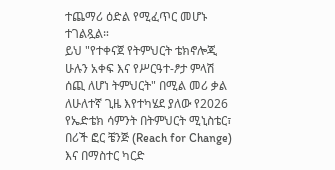ተጨማሪ ዕድል የሚፈጥር መሆኑ ተገልጿል።
ይህ "የተቀናጀ የትምህርት ቴክኖሎጂ ሁሉን አቀፍ እና የሥርዓተ-ፆታ ምላሽ ሰጪ ለሆነ ትምህርት" በሚል መሪ ቃል ለሁለተኛ ጊዜ እየተካሄደ ያለው የ2026 የኤድቴክ ሳምንት በትምህርት ሚኒስቴር፣ በሪች ፎር ቼንጅ (Reach for Change) እና በማስተር ካርድ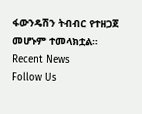ፋውንዴሽን ትብብር የተዘጋጀ መሆኑም ተመላክቷል።
Recent News
Follow Us